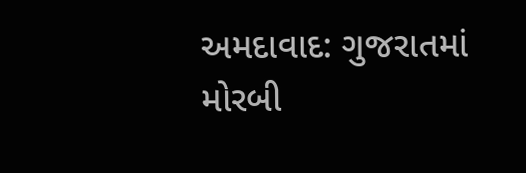અમદાવાદ: ગુજરાતમાં મોરબી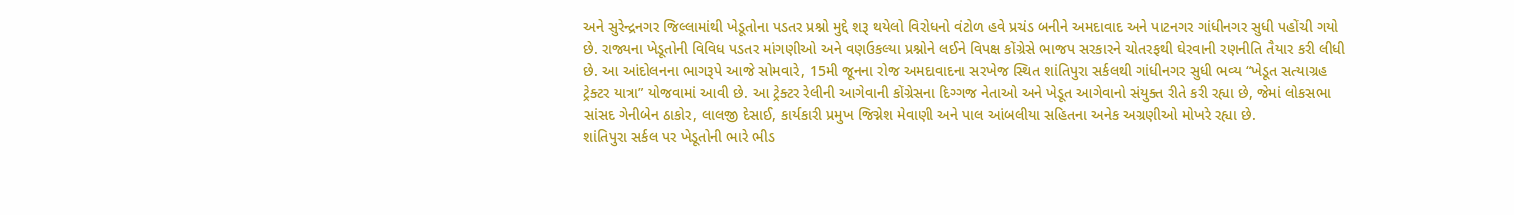અને સુરેન્દ્રનગર જિલ્લામાંથી ખેડૂતોના પડતર પ્રશ્નો મુદ્દે શરૂ થયેલો વિરોધનો વંટોળ હવે પ્રચંડ બનીને અમદાવાદ અને પાટનગર ગાંધીનગર સુધી પહોંચી ગયો છે. રાજ્યના ખેડૂતોની વિવિધ પડતર માંગણીઓ અને વણઉકલ્યા પ્રશ્નોને લઈને વિપક્ષ કોંગ્રેસે ભાજપ સરકારને ચોતરફથી ઘેરવાની રણનીતિ તૈયાર કરી લીધી છે. આ આંદોલનના ભાગરૂપે આજે સોમવારે, 15મી જૂનના રોજ અમદાવાદના સરખેજ સ્થિત શાંતિપુરા સર્કલથી ગાંધીનગર સુધી ભવ્ય “ખેડૂત સત્યાગ્રહ ટ્રેક્ટર યાત્રા” યોજવામાં આવી છે. આ ટ્રેક્ટર રેલીની આગેવાની કોંગ્રેસના દિગ્ગજ નેતાઓ અને ખેડૂત આગેવાનો સંયુક્ત રીતે કરી રહ્યા છે, જેમાં લોકસભા સાંસદ ગેનીબેન ઠાકોર, લાલજી દેસાઈ, કાર્યકારી પ્રમુખ જિગ્નેશ મેવાણી અને પાલ આંબલીયા સહિતના અનેક અગ્રણીઓ મોખરે રહ્યા છે.
શાંતિપુરા સર્કલ પર ખેડૂતોની ભારે ભીડ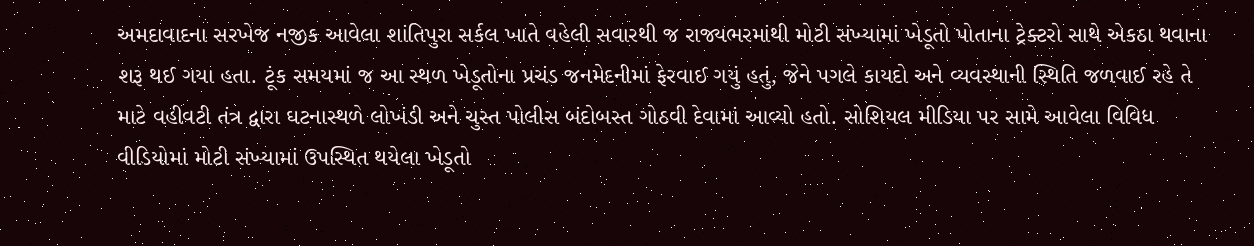અમદાવાદના સરખેજ નજીક આવેલા શાંતિપુરા સર્કલ ખાતે વહેલી સવારથી જ રાજ્યભરમાંથી મોટી સંખ્યામાં ખેડૂતો પોતાના ટ્રેક્ટરો સાથે એકઠા થવાના શરૂ થઈ ગયા હતા. ટૂંક સમયમાં જ આ સ્થળ ખેડૂતોના પ્રચંડ જનમેદનીમાં ફેરવાઈ ગયું હતું, જેને પગલે કાયદો અને વ્યવસ્થાની સ્થિતિ જળવાઈ રહે તે માટે વહીવટી તંત્ર દ્વારા ઘટનાસ્થળે લોખંડી અને ચુસ્ત પોલીસ બંદોબસ્ત ગોઠવી દેવામાં આવ્યો હતો. સોશિયલ મીડિયા પર સામે આવેલા વિવિધ વીડિયોમાં મોટી સંખ્યામાં ઉપસ્થિત થયેલા ખેડૂતો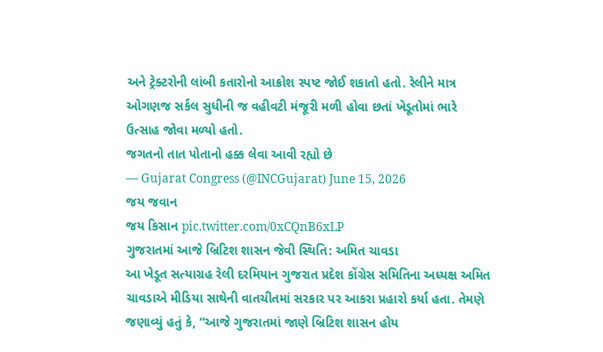અને ટ્રેક્ટરોની લાંબી કતારોનો આક્રોશ સ્પષ્ટ જોઈ શકાતો હતો. રેલીને માત્ર ઓગણજ સર્કલ સુધીની જ વહીવટી મંજૂરી મળી હોવા છતાં ખેડૂતોમાં ભારે ઉત્સાહ જોવા મળ્યો હતો.
જગતનો તાત પોતાનો હક્ક લેવા આવી રહ્યો છે
— Gujarat Congress (@INCGujarat) June 15, 2026
જય જવાન
જય કિસાન pic.twitter.com/0xCQnB6xLP
ગુજરાતમાં આજે બ્રિટિશ શાસન જેવી સ્થિતિ: અમિત ચાવડા
આ ખેડૂત સત્યાગ્રહ રેલી દરમિયાન ગુજરાત પ્રદેશ કોંગ્રેસ સમિતિના અધ્યક્ષ અમિત ચાવડાએ મીડિયા સાથેની વાતચીતમાં સરકાર પર આકરા પ્રહારો કર્યા હતા. તેમણે જણાવ્યું હતું કે, “આજે ગુજરાતમાં જાણે બ્રિટિશ શાસન હોય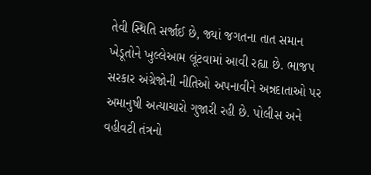તેવી સ્થિતિ સર્જાઈ છે, જ્યાં જગતના તાત સમાન ખેડૂતોને ખુલ્લેઆમ લૂંટવામાં આવી રહ્યા છે. ભાજપ સરકાર અંગ્રેજોની નીતિઓ અપનાવીને અન્નદાતાઓ પર અમાનુષી અત્યાચારો ગુજારી રહી છે. પોલીસ અને વહીવટી તંત્રનો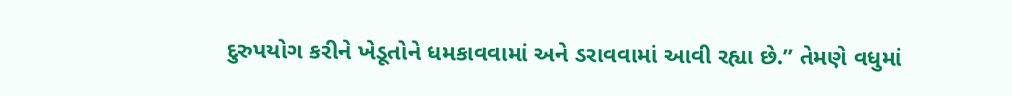દુરુપયોગ કરીને ખેડૂતોને ધમકાવવામાં અને ડરાવવામાં આવી રહ્યા છે.” તેમણે વધુમાં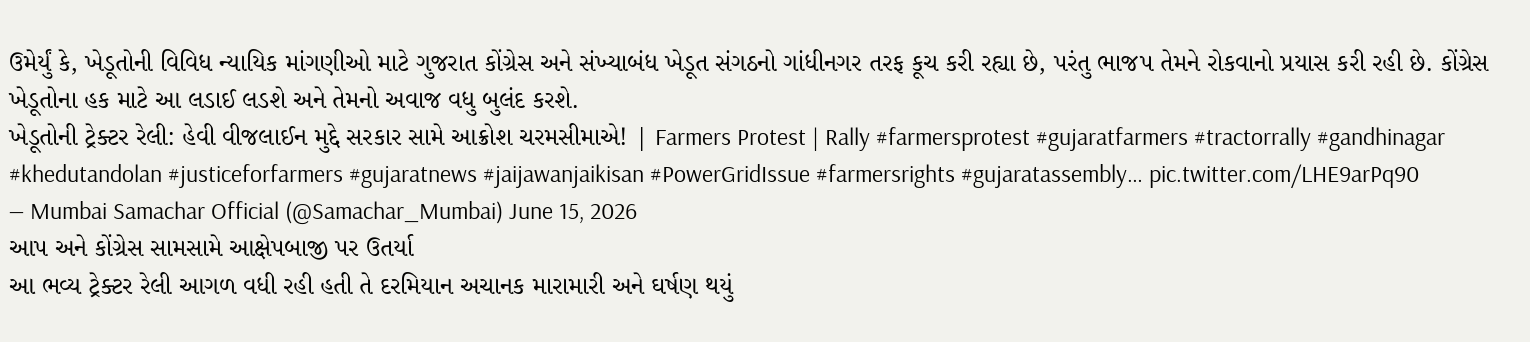ઉમેર્યું કે, ખેડૂતોની વિવિધ ન્યાયિક માંગણીઓ માટે ગુજરાત કોંગ્રેસ અને સંખ્યાબંધ ખેડૂત સંગઠનો ગાંધીનગર તરફ કૂચ કરી રહ્યા છે, પરંતુ ભાજપ તેમને રોકવાનો પ્રયાસ કરી રહી છે. કોંગ્રેસ ખેડૂતોના હક માટે આ લડાઈ લડશે અને તેમનો અવાજ વધુ બુલંદ કરશે.
ખેડૂતોની ટ્રેક્ટર રેલી: હેવી વીજલાઈન મુદ્દે સરકાર સામે આક્રોશ ચરમસીમાએ! | Farmers Protest | Rally #farmersprotest #gujaratfarmers #tractorrally #gandhinagar #khedutandolan #justiceforfarmers #gujaratnews #jaijawanjaikisan #PowerGridIssue #farmersrights #gujaratassembly… pic.twitter.com/LHE9arPq90
— Mumbai Samachar Official (@Samachar_Mumbai) June 15, 2026
આપ અને કોંગ્રેસ સામસામે આક્ષેપબાજી પર ઉતર્યા
આ ભવ્ય ટ્રેક્ટર રેલી આગળ વધી રહી હતી તે દરમિયાન અચાનક મારામારી અને ઘર્ષણ થયું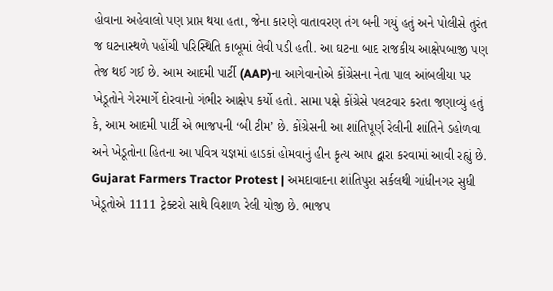હોવાના અહેવાલો પણ પ્રાપ્ત થયા હતા, જેના કારણે વાતાવરણ તંગ બની ગયું હતું અને પોલીસે તુરંત જ ઘટનાસ્થળે પહોંચી પરિસ્થિતિ કાબૂમાં લેવી પડી હતી. આ ઘટના બાદ રાજકીય આક્ષેપબાજી પણ તેજ થઈ ગઈ છે. આમ આદમી પાર્ટી (AAP)ના આગેવાનોએ કોંગ્રેસના નેતા પાલ આંબલીયા પર ખેડૂતોને ગેરમાર્ગે દોરવાનો ગંભીર આક્ષેપ કર્યો હતો. સામા પક્ષે કોંગ્રેસે પલટવાર કરતા જણાવ્યું હતું કે, આમ આદમી પાર્ટી એ ભાજપની ‘બી ટીમ’ છે. કોંગ્રેસની આ શાંતિપૂર્ણ રેલીની શાંતિને ડહોળવા અને ખેડૂતોના હિતના આ પવિત્ર યજ્ઞમાં હાડકાં હોમવાનું હીન કૃત્ય આપ દ્વારા કરવામાં આવી રહ્યું છે.
Gujarat Farmers Tractor Protest | અમદાવાદના શાંતિપુરા સર્કલથી ગાંધીનગર સુધી ખેડૂતોએ 1111 ટ્રેક્ટરો સાથે વિશાળ રેલી યોજી છે. ભાજપ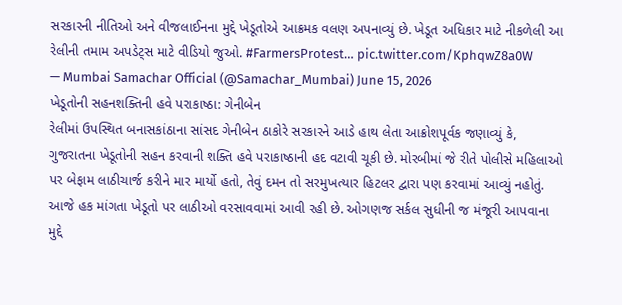સરકારની નીતિઓ અને વીજલાઈનના મુદ્દે ખેડૂતોએ આક્રમક વલણ અપનાવ્યું છે. ખેડૂત અધિકાર માટે નીકળેલી આ રેલીની તમામ અપડેટ્સ માટે વીડિયો જુઓ. #FarmersProtest… pic.twitter.com/KphqwZ8a0W
— Mumbai Samachar Official (@Samachar_Mumbai) June 15, 2026
ખેડૂતોની સહનશક્તિની હવે પરાકાષ્ઠા: ગેનીબેન
રેલીમાં ઉપસ્થિત બનાસકાંઠાના સાંસદ ગેનીબેન ઠાકોરે સરકારને આડે હાથ લેતા આક્રોશપૂર્વક જણાવ્યું કે, ગુજરાતના ખેડૂતોની સહન કરવાની શક્તિ હવે પરાકાષ્ઠાની હદ વટાવી ચૂકી છે. મોરબીમાં જે રીતે પોલીસે મહિલાઓ પર બેફામ લાઠીચાર્જ કરીને માર માર્યો હતો, તેવું દમન તો સરમુખત્યાર હિટલર દ્વારા પણ કરવામાં આવ્યું નહોતું. આજે હક માંગતા ખેડૂતો પર લાઠીઓ વરસાવવામાં આવી રહી છે. ઓગણજ સર્કલ સુધીની જ મંજૂરી આપવાના મુદ્દે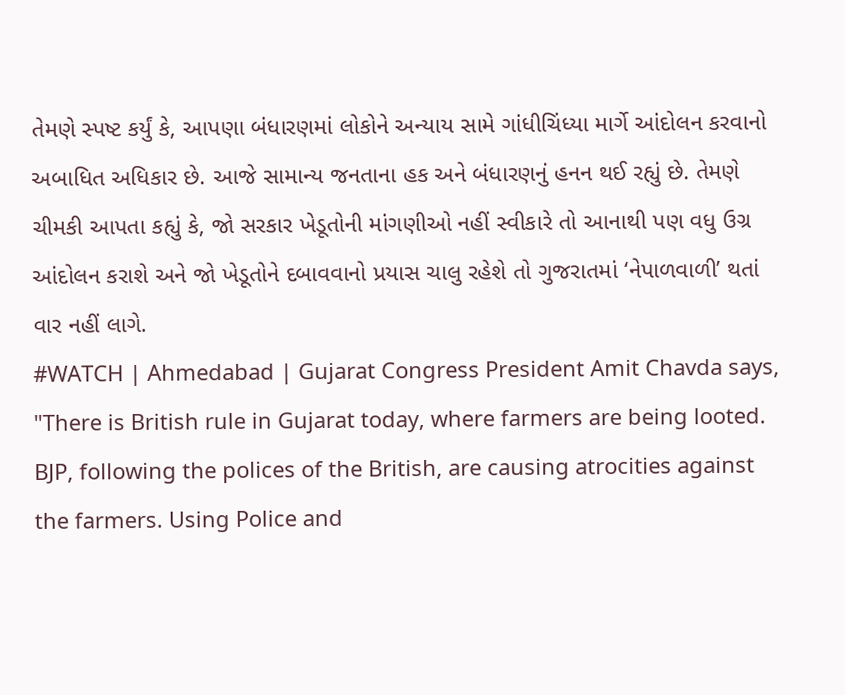તેમણે સ્પષ્ટ કર્યું કે, આપણા બંધારણમાં લોકોને અન્યાય સામે ગાંધીચિંધ્યા માર્ગે આંદોલન કરવાનો અબાધિત અધિકાર છે. આજે સામાન્ય જનતાના હક અને બંધારણનું હનન થઈ રહ્યું છે. તેમણે ચીમકી આપતા કહ્યું કે, જો સરકાર ખેડૂતોની માંગણીઓ નહીં સ્વીકારે તો આનાથી પણ વધુ ઉગ્ર આંદોલન કરાશે અને જો ખેડૂતોને દબાવવાનો પ્રયાસ ચાલુ રહેશે તો ગુજરાતમાં ‘નેપાળવાળી’ થતાં વાર નહીં લાગે.
#WATCH | Ahmedabad | Gujarat Congress President Amit Chavda says, "There is British rule in Gujarat today, where farmers are being looted. BJP, following the polices of the British, are causing atrocities against the farmers. Using Police and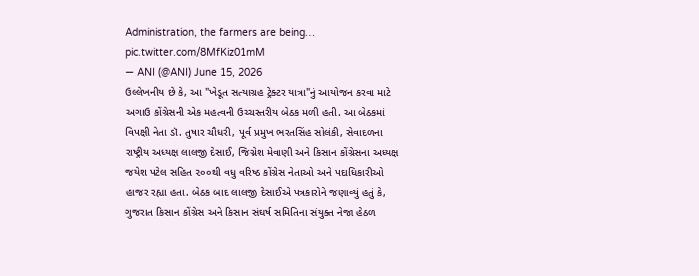Administration, the farmers are being… pic.twitter.com/8MfKiz01mM
— ANI (@ANI) June 15, 2026
ઉલ્લેખનીય છે કે, આ "ખેડૂત સત્યાગ્રહ ટ્રેક્ટર યાત્રા"નું આયોજન કરવા માટે અગાઉ કોંગ્રેસની એક મહત્વની ઉચ્ચસ્તરીય બેઠક મળી હતી. આ બેઠકમાં વિપક્ષી નેતા ડૉ. તુષાર ચૌધરી, પૂર્વ પ્રમુખ ભરતસિંહ સોલંકી, સેવાદળના રાષ્ટ્રીય અધ્યક્ષ લાલજી દેસાઈ, જિગ્નેશ મેવાણી અને કિસાન કોંગ્રેસના અધ્યક્ષ જયેશ પટેલ સહિત ૨૦૦થી વધુ વરિષ્ઠ કોંગ્રેસ નેતાઓ અને પદાધિકારીઓ હાજર રહ્યા હતા. બેઠક બાદ લાલજી દેસાઈએ પત્રકારોને જણાવ્યું હતું કે, ગુજરાત કિસાન કોંગ્રેસ અને કિસાન સંઘર્ષ સમિતિના સંયુક્ત નેજા હેઠળ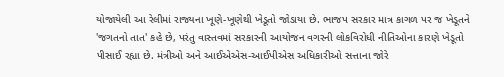યોજાયેલી આ રેલીમાં રાજ્યના ખૂણે-ખૂણેથી ખેડૂતો જોડાયા છે. ભાજપ સરકાર માત્ર કાગળ પર જ ખેડૂતને 'જગતનો તાત' કહે છે, પરંતુ વાસ્તવમાં સરકારની આયોજન વગરની લોકવિરોધી નીતિઓના કારણે ખેડૂતો પીસાઈ રહ્યા છે. મંત્રીઓ અને આઈએએસ-આઈપીએસ અધિકારીઓ સત્તાના જોરે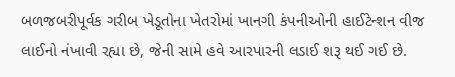બળજબરીપૂર્વક ગરીબ ખેડૂતોના ખેતરોમાં ખાનગી કંપનીઓની હાઈટેન્શન વીજ લાઈનો નંખાવી રહ્યા છે, જેની સામે હવે આરપારની લડાઈ શરૂ થઈ ગઈ છે.